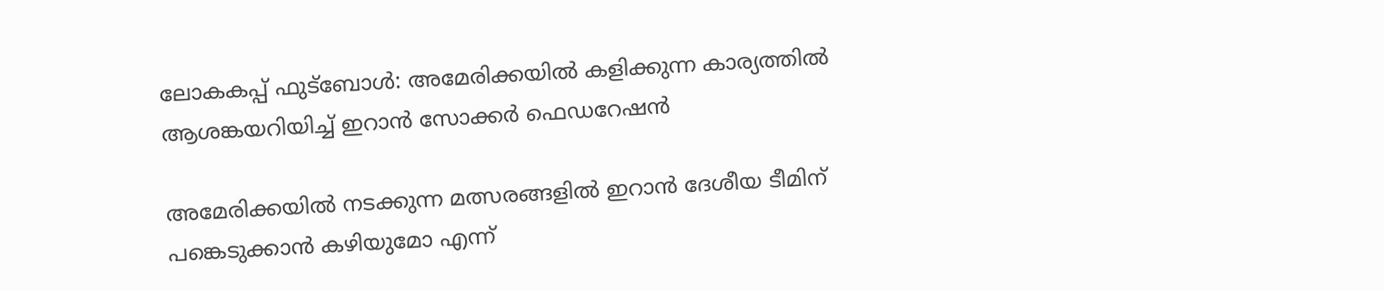ലോകകപ്പ് ഫുട്ബോൾ: അമേരിക്കയിൽ കളിക്കുന്ന കാര്യത്തിൽ ആശങ്കയറിയിച്ച് ഇറാൻ സോക്കർ ഫെഡറേഷൻ

അമേരിക്കയില്‍ നടക്കുന്ന മത്സരങ്ങളില്‍ ഇറാന്‍ ദേശീയ ടീമിന് പങ്കെടുക്കാന്‍ കഴിയുമോ എന്ന്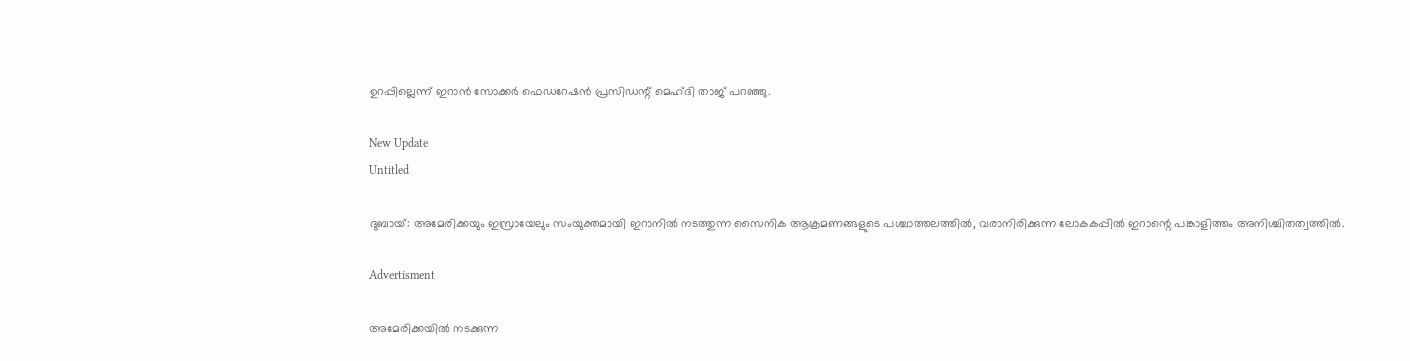ഉറപ്പില്ലെന്ന് ഇറാന്‍ സോക്കര്‍ ഫെഡറേഷന്‍ പ്രസിഡന്റ് മെഹ്ദി താജ് പറഞ്ഞു.

New Update
Untitled

ദുബായ്: അമേരിക്കയും ഇസ്രായേലും സംയുക്തമായി ഇറാനില്‍ നടത്തുന്ന സൈനിക ആക്രമണങ്ങളുടെ പശ്ചാത്തലത്തില്‍, വരാനിരിക്കുന്ന ലോകകപ്പില്‍ ഇറാന്റെ പങ്കാളിത്തം അനിശ്ചിതത്വത്തില്‍.

Advertisment

അമേരിക്കയില്‍ നടക്കുന്ന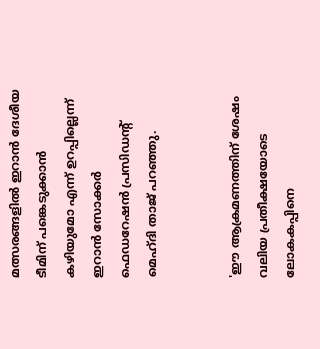മത്സരങ്ങളില്‍ ഇറാന്‍ ദേശീയ ടീമിന് പങ്കെടുക്കാന്‍ കഴിയുമോ എന്ന് ഉറപ്പില്ലെന്ന് ഇറാന്‍ സോക്കര്‍ ഫെഡറേഷന്‍ പ്രസിഡന്റ് മെഹ്ദി താജ് പറഞ്ഞു.


'ഈ ആക്രമണത്തിന് ശേഷം വലിയ പ്രതീക്ഷയോടെ ലോകകപ്പിനെ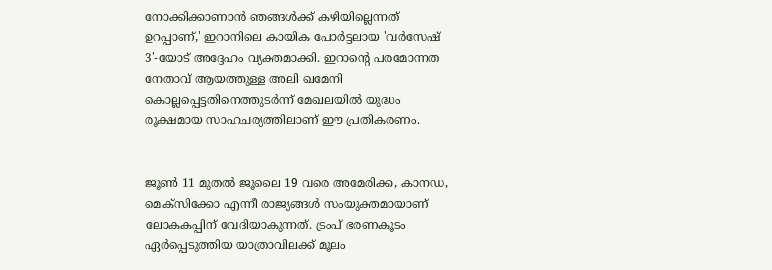നോക്കിക്കാണാന്‍ ഞങ്ങള്‍ക്ക് കഴിയില്ലെന്നത് ഉറപ്പാണ്,' ഇറാനിലെ കായിക പോര്‍ട്ടലായ 'വര്‍സേഷ് 3'-യോട് അദ്ദേഹം വ്യക്തമാക്കി. ഇറാന്റെ പരമോന്നത നേതാവ് ആയത്തുള്ള അലി ഖമേനി കൊല്ലപ്പെട്ടതിനെത്തുടര്‍ന്ന് മേഖലയില്‍ യുദ്ധം രൂക്ഷമായ സാഹചര്യത്തിലാണ് ഈ പ്രതികരണം.


ജൂണ്‍ 11 മുതല്‍ ജൂലൈ 19 വരെ അമേരിക്ക, കാനഡ, മെക്‌സിക്കോ എന്നീ രാജ്യങ്ങള്‍ സംയുക്തമായാണ് ലോകകപ്പിന് വേദിയാകുന്നത്. ട്രംപ് ഭരണകൂടം ഏര്‍പ്പെടുത്തിയ യാത്രാവിലക്ക് മൂലം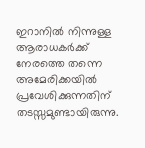ഇറാനില്‍ നിന്നുള്ള ആരാധകര്‍ക്ക് നേരത്തെ തന്നെ അമേരിക്കയില്‍ പ്രവേശിക്കുന്നതിന് തടസ്സമുണ്ടായിരുന്നു.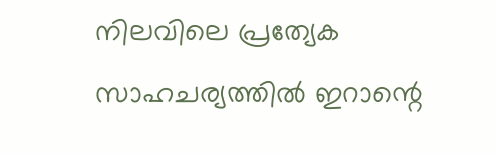നിലവിലെ പ്രത്യേക സാഹചര്യത്തില്‍ ഇറാന്റെ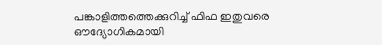പങ്കാളിത്തത്തെക്കുറിച്ച് ഫിഫ ഇതുവരെ ഔദ്യോഗികമായി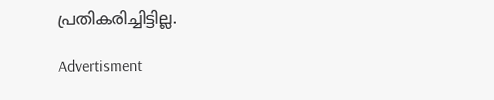പ്രതികരിച്ചിട്ടില്ല.

Advertisment